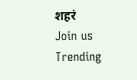शहरं
Join us
Trending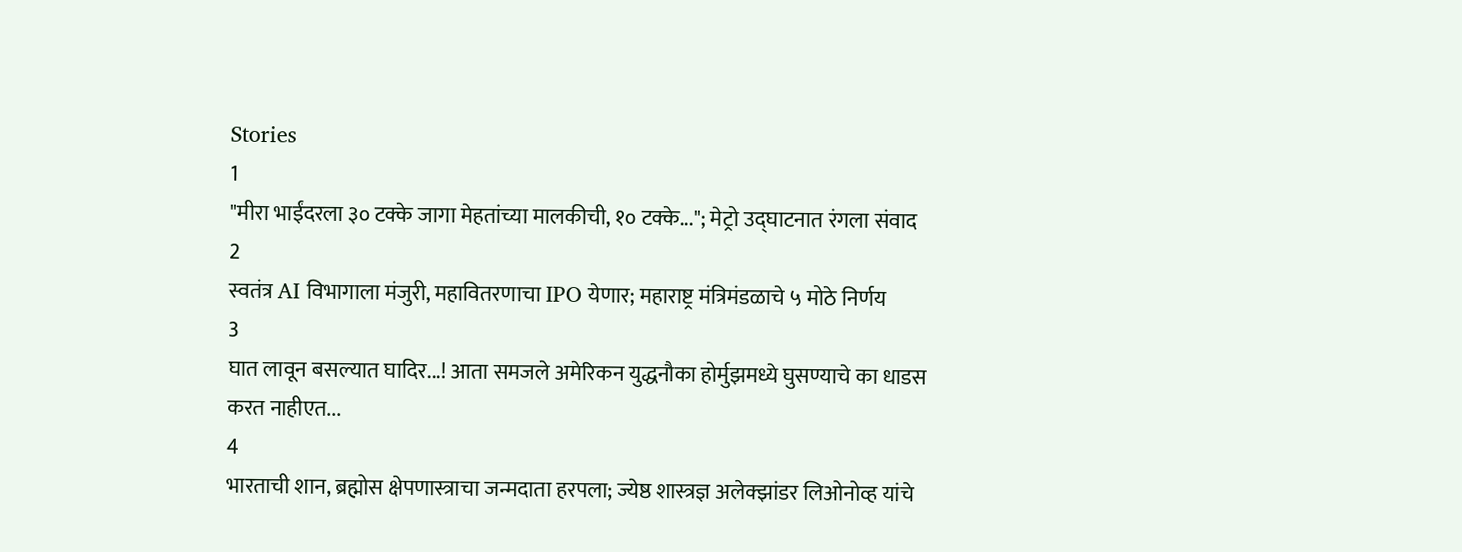Stories
1
"मीरा भाईंदरला ३० टक्के जागा मेहतांच्या मालकीची, १० टक्के..."; मेट्रो उद्घाटनात रंगला संवाद
2
स्वतंत्र AI विभागाला मंजुरी, महावितरणाचा IPO येणार; महाराष्ट्र मंत्रिमंडळाचे ५ मोठे निर्णय
3
घात लावून बसल्यात घादिर...! आता समजले अमेरिकन युद्धनौका होर्मुझमध्ये घुसण्याचे का धाडस करत नाहीएत...
4
भारताची शान, ब्रह्मोस क्षेपणास्त्राचा जन्मदाता हरपला; ज्येष्ठ शास्त्रज्ञ अलेक्झांडर लिओनोव्ह यांचे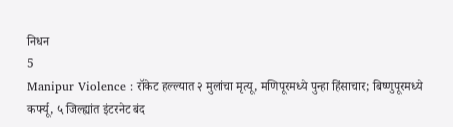निधन
5
Manipur Violence : रॉकेट हल्ल्यात २ मुलांचा मृत्यू, मणिपूरमध्ये पुन्हा हिंसाचार; बिष्णुपूरमध्ये कर्फ्यू, ५ जिल्ह्यांत इंटरनेट बंद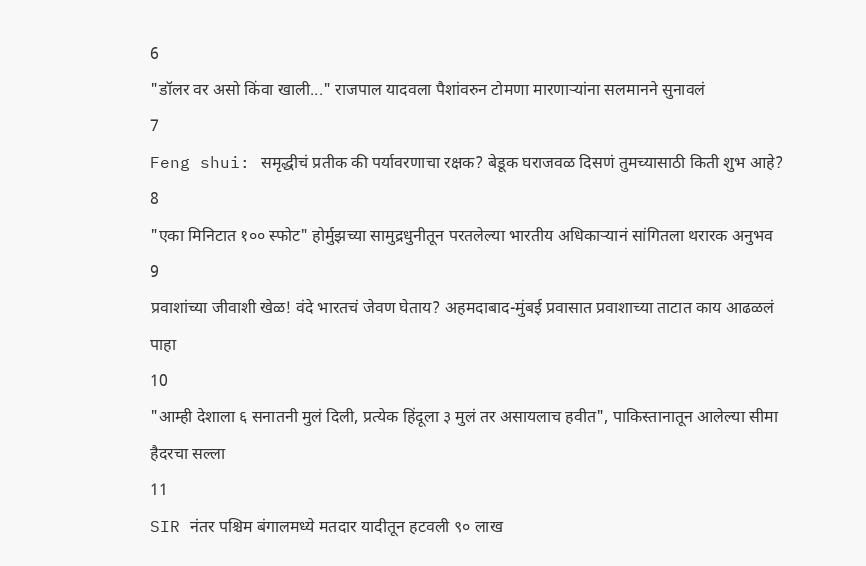6
"डॉलर वर असो किंवा खाली..." राजपाल यादवला पैशांवरुन टोमणा मारणाऱ्यांना सलमानने सुनावलं
7
Feng shui: समृद्धीचं प्रतीक की पर्यावरणाचा रक्षक? बेडूक घराजवळ दिसणं तुमच्यासाठी किती शुभ आहे?
8
"एका मिनिटात १०० स्फोट" होर्मुझच्या सामुद्रधुनीतून परतलेल्या भारतीय अधिकाऱ्यानं सांगितला थरारक अनुभव
9
प्रवाशांच्या जीवाशी खेळ! वंदे भारतचं जेवण घेताय? अहमदाबाद-मुंबई प्रवासात प्रवाशाच्या ताटात काय आढळलं पाहा
10
"आम्ही देशाला ६ सनातनी मुलं दिली, प्रत्येक हिंदूला ३ मुलं तर असायलाच हवीत", पाकिस्तानातून आलेल्या सीमा हैदरचा सल्ला
11
SIR नंतर पश्चिम बंगालमध्ये मतदार यादीतून हटवली ९० लाख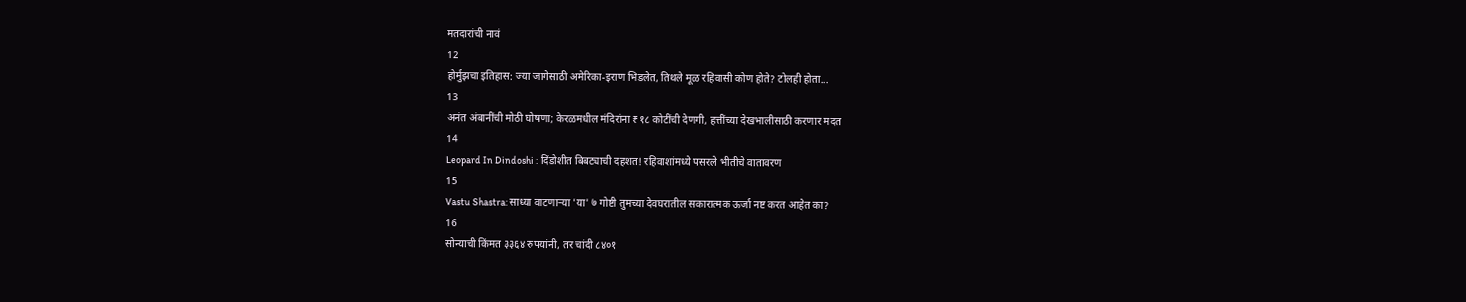मतदारांची नावं
12
होर्मुझचा इतिहास: ज्या जागेसाठी अमेरिका-इराण भिडलेत, तिथले मूळ रहिवासी कोण होते? टोलही होता...
13
अनंत अंबानींची मोठी घोषणा; केरळमधील मंदिरांना ₹१८ कोटींची देणगी, हत्तींच्या देखभालीसाठी करणार मदत
14
Leopard In Dindoshi : दिंडोशीत बिबट्याची दहशत! रहिवाशांमध्ये पसरले भीतीचे वातावरण
15
Vastu Shastra: साध्या वाटणाऱ्या 'या' ७ गोष्टी तुमच्या देवघरातील सकारात्मक ऊर्जा नष्ट करत आहेत का?
16
सोन्याची किंमत ३३६४ रुपयांनी, तर चांदी ८४०१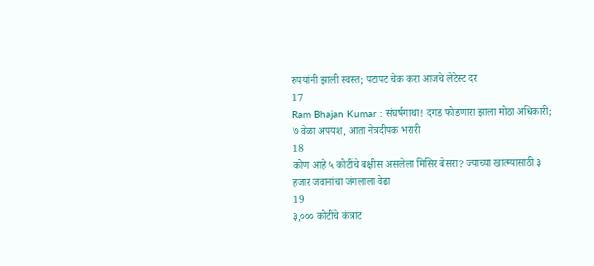रुपयांनी झाली स्वस्त; पटापट चेक करा आजचे लेटेस्ट दर
17
Ram Bhajan Kumar : संघर्षगाथा! दगड फोडणारा झाला मोठा अधिकारी; ७ वेळा अपयश, आता नेत्रदीपक भरारी
18
कोण आहे ५ कोटींचे बक्षीस असलेला मिसिर बेसरा? ज्याच्या खात्म्यासाठी ३ हजार जवानांचा जंगलाला वेढा
19
३,००० कोटींचे कंत्राट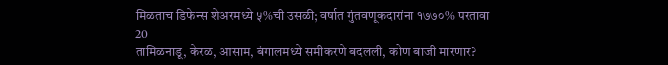मिळताच डिफेन्स शेअरमध्ये ५%ची उसळी; वर्षात गुंतवणूकदारांना १७७०% परतावा
20
तामिळनाडू, केरळ, आसाम, बंगालमध्ये समीकरणे बदलली, कोण बाजी मारणार?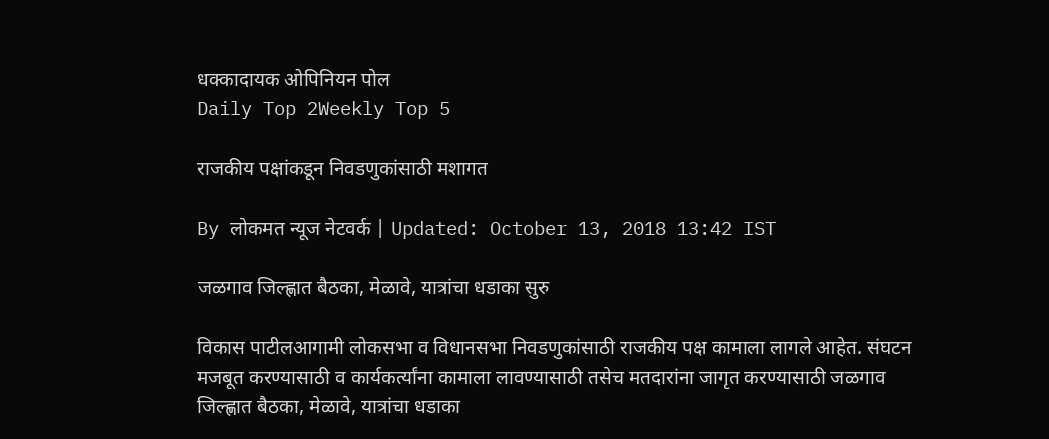धक्कादायक ओपिनियन पोल
Daily Top 2Weekly Top 5

राजकीय पक्षांकडून निवडणुकांसाठी मशागत

By लोकमत न्यूज नेटवर्क | Updated: October 13, 2018 13:42 IST

जळगाव जिल्ह्णात बैठका, मेळावे, यात्रांचा धडाका सुरु

विकास पाटीलआगामी लोकसभा व विधानसभा निवडणुकांसाठी राजकीय पक्ष कामाला लागले आहेत. संघटन मजबूत करण्यासाठी व कार्यकर्त्यांना कामाला लावण्यासाठी तसेच मतदारांना जागृत करण्यासाठी जळगाव जिल्ह्णात बैठका, मेळावे, यात्रांचा धडाका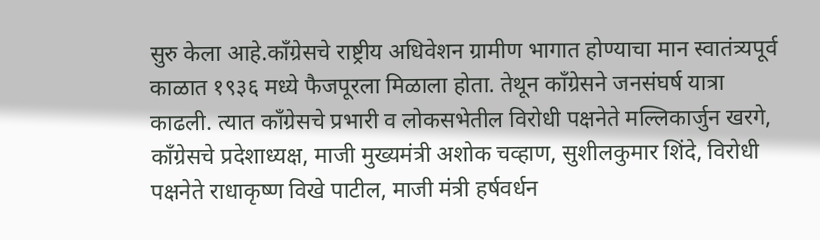सुरु केला आहे.काँग्रेसचे राष्ट्रीय अधिवेशन ग्रामीण भागात होण्याचा मान स्वातंत्र्यपूर्व काळात १९३६ मध्ये फैजपूरला मिळाला होता. तेथून काँग्रेसने जनसंघर्ष यात्रा काढली. त्यात काँग्रेसचे प्रभारी व लोकसभेतील विरोधी पक्षनेते मल्लिकार्जुन खरगे, काँग्रेसचे प्रदेशाध्यक्ष, माजी मुख्यमंत्री अशोक चव्हाण, सुशीलकुमार शिंदे, विरोधी पक्षनेते राधाकृष्ण विखे पाटील, माजी मंत्री हर्षवर्धन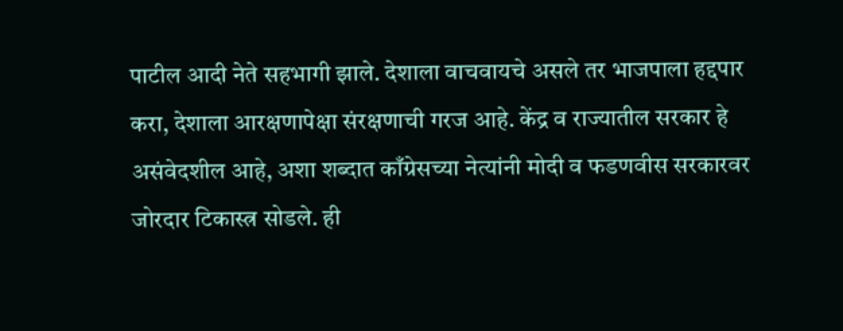पाटील आदी नेते सहभागी झाले. देशाला वाचवायचे असले तर भाजपाला हद्दपार करा, देशाला आरक्षणापेक्षा संरक्षणाची गरज आहे. केंद्र व राज्यातील सरकार हे असंवेदशील आहे, अशा शब्दात काँग्रेसच्या नेत्यांनी मोदी व फडणवीस सरकारवर जोरदार टिकास्त्र सोडले. ही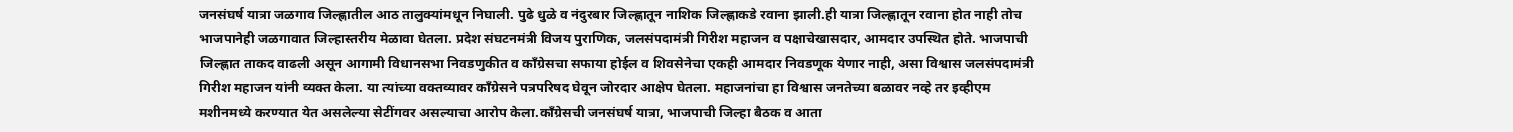जनसंघर्ष यात्रा जळगाव जिल्ह्णातील आठ तालुक्यांमधून निघाली. पुढे धुळे व नंदुरबार जिल्ह्णातून नाशिक जिल्ह्णाकडे रवाना झाली.ही यात्रा जिल्ह्णातून रवाना होत नाही तोच भाजपानेही जळगावात जिल्हास्तरीय मेळावा घेतला. प्रदेश संघटनमंत्री विजय पुराणिक, जलसंपदामंत्री गिरीश महाजन व पक्षाचेखासदार, आमदार उपस्थित होते. भाजपाची जिल्ह्णात ताकद वाढली असून आगामी विधानसभा निवडणुकीत व काँग्रेसचा सफाया होईल व शिवसेनेचा एकही आमदार निवडणूक येणार नाही, असा विश्वास जलसंपदामंत्री गिरीश महाजन यांनी व्यक्त केला. या त्यांच्या वक्तव्यावर काँग्रेसने पत्रपरिषद घेवून जोरदार आक्षेप घेतला. महाजनांचा हा विश्वास जनतेच्या बळावर नव्हे तर इव्हीएम मशीनमध्ये करण्यात येत असलेल्या सेटींगवर असल्याचा आरोप केला.काँग्रेसची जनसंघर्ष यात्रा, भाजपाची जिल्हा बैठक व आता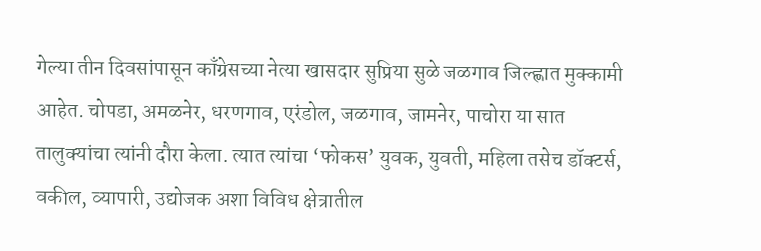गेल्या तीन दिवसांपासून काँग्रेसच्या नेत्या खासदार सुप्रिया सुळे जळगाव जिल्ह्णात मुक्कामी आहेत. चोपडा, अमळनेर, धरणगाव, एरंडोल, जळगाव, जामनेर, पाचोरा या सात तालुक्यांचा त्यांनी दौरा केला. त्यात त्यांचा ‘फोकस’ युवक, युवती, महिला तसेच डॉक्टर्स, वकील, व्यापारी, उद्योजक अशा विविध क्षेत्रातील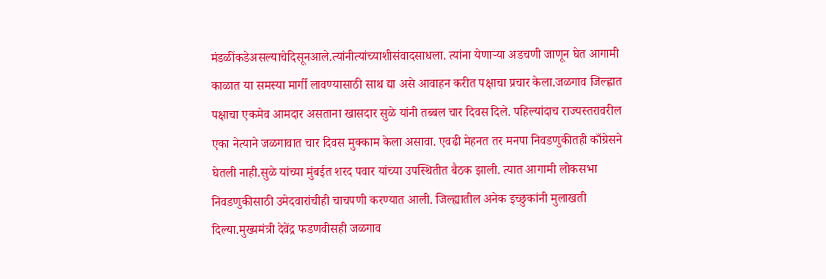मंडळींकडेअसल्याचेदिसूनआले.त्यांनीत्यांच्याशीसंवादसाधला. त्यांना येणाऱ्या अडचणी जाणून घेत आगामी काळात या समस्या मार्गी लावण्यासाठी साथ द्या असे आवाहन करीत पक्षाचा प्रचार केला.जळगाव जिल्ह्णात पक्षाचा एकमेव आमदार असताना खासदार सुळे यांनी तब्बल चार दिवस दिले. पहिल्यांदाच राज्यस्तरावरील एका नेत्याने जळगावात चार दिवस मुक्काम केला असावा. एवढी मेहनत तर मनपा निवडणुकीतही काँग्रेसने घेतली नाही.सुळे यांच्या मुंबईत शरद पवार यांच्या उपस्थितीत बैठक झाली. त्यात आगामी लोकसभा निवडणुकीसाठी उमेदवारांचीही चाचपणी करण्यात आली. जिल्ह्यातील अनेक इच्छुकांनी मुलाखती दिल्या.मुख्यमंत्री देवेंद्र फडणवीसही जळगाव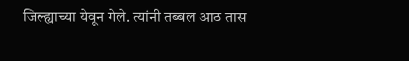जिल्ह्याच्या येवून गेले. त्यांनी तब्बल आठ तास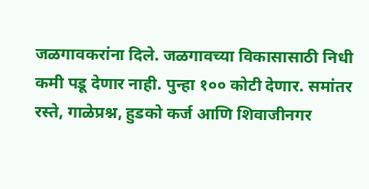जळगावकरांना दिले. जळगावच्या विकासासाठी निधी कमी पडू देणार नाही. पुन्हा १०० कोटी देणार. समांतर रस्ते, गाळेप्रश्न, हुडको कर्ज आणि शिवाजीनगर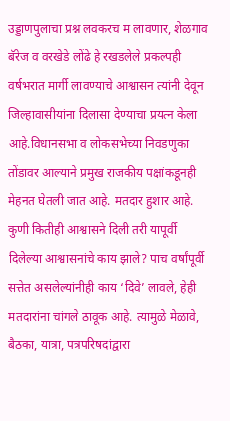उड्डाणपुलाचा प्रश्न लवकरच म लावणार, शेळगाव बॅरेज व वरखेडे लोंढे हे रखडलेले प्रकल्पही वर्षभरात मार्गी लावण्याचे आश्वासन त्यांनी देवून जिल्हावासीयांना दिलासा देण्याचा प्रयत्न केला आहे.विधानसभा व लोकसभेच्या निवडणुका तोंडावर आल्याने प्रमुख राजकीय पक्षांकडूनही मेहनत घेतली जात आहे. मतदार हुशार आहे. कुणी कितीही आश्वासने दिली तरी यापूर्वी दिलेल्या आश्वासनांचे काय झाले? पाच वर्षांपूर्वी सत्तेत असलेल्यांनीही काय ‘दिवे’ लावले, हेही मतदारांना चांगले ठावूक आहे. त्यामुळे मेळावे, बैठका, यात्रा, पत्रपरिषदांद्वारा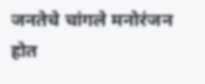जनतेचे चांगले मनोरंजन होत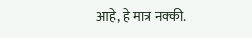आहे, हे मात्र नक्की.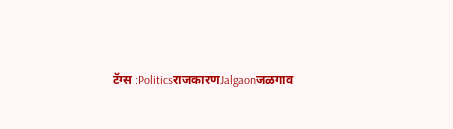टॅग्स :PoliticsराजकारणJalgaonजळगाव